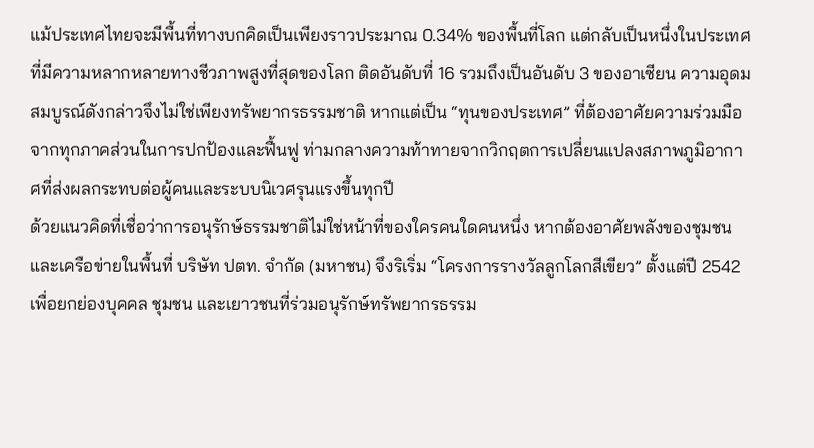แม้ประเทศไทยจะมีพื้นที่ทางบกคิดเป็นเพียงราวประมาณ 0.34% ของพื้นที่โลก แต่กลับเป็นหนึ่งในประเทศที่มีความหลากหลายทางชีวภาพสูงที่สุดของโลก ติดอันดับที่ 16 รวมถึงเป็นอันดับ 3 ของอาเซียน ความอุดมสมบูรณ์ดังกล่าวจึงไม่ใช่เพียงทรัพยากรธรรมชาติ หากแต่เป็น “ทุนของประเทศ” ที่ต้องอาศัยความร่วมมือจากทุกภาคส่วนในการปกป้องและฟื้นฟู ท่ามกลางความท้าทายจากวิกฤตการเปลี่ยนแปลงสภาพภูมิอากาศที่ส่งผลกระทบต่อผู้คนและระบบนิเวศรุนแรงขึ้นทุกปี
ด้วยแนวคิดที่เชื่อว่าการอนุรักษ์ธรรมชาติไม่ใช่หน้าที่ของใครคนใดคนหนึ่ง หากต้องอาศัยพลังของชุมชนและเครือข่ายในพื้นที่ บริษัท ปตท. จำกัด (มหาชน) จึงริเริ่ม “โครงการรางวัลลูกโลกสีเขียว” ตั้งแต่ปี 2542 เพื่อยกย่องบุคคล ชุมชน และเยาวชนที่ร่วมอนุรักษ์ทรัพยากรธรรม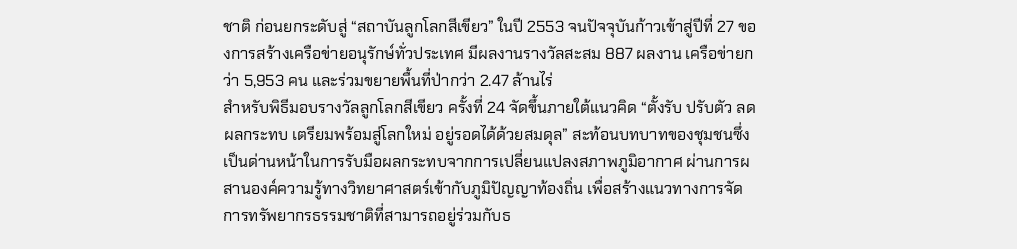ชาติ ก่อนยกระดับสู่ “สถาบันลูกโลกสีเขียว” ในปี 2553 จนปัจจุบันก้าวเข้าสู่ปีที่ 27 ของการสร้างเครือข่ายอนุรักษ์ทั่วประเทศ มีผลงานรางวัลสะสม 887 ผลงาน เครือข่ายกว่า 5,953 คน และร่วมขยายพื้นที่ป่ากว่า 2.47 ล้านไร่
สำหรับพิธีมอบรางวัลลูกโลกสีเขียว ครั้งที่ 24 จัดขึ้นภายใต้แนวคิด “ตั้งรับ ปรับตัว ลดผลกระทบ เตรียมพร้อมสู่โลกใหม่ อยู่รอดได้ด้วยสมดุล” สะท้อนบทบาทของชุมชนซึ่งเป็นด่านหน้าในการรับมือผลกระทบจากการเปลี่ยนแปลงสภาพภูมิอากาศ ผ่านการผสานองค์ความรู้ทางวิทยาศาสตร์เข้ากับภูมิปัญญาท้องถิ่น เพื่อสร้างแนวทางการจัดการทรัพยากรธรรมชาติที่สามารถอยู่ร่วมกับธ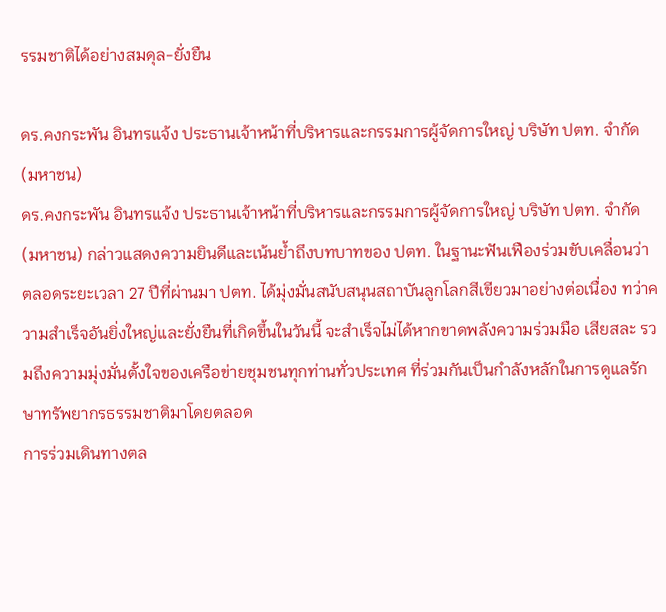รรมชาติได้อย่างสมดุล-ยั่งยืน

ดร.คงกระพัน อินทรแจ้ง ประธานเจ้าหน้าที่บริหารและกรรมการผู้จัดการใหญ่ บริษัท ปตท. จำกัด (มหาชน)
ดร.คงกระพัน อินทรแจ้ง ประธานเจ้าหน้าที่บริหารและกรรมการผู้จัดการใหญ่ บริษัท ปตท. จำกัด (มหาชน) กล่าวแสดงความยินดีและเน้นย้ำถึงบทบาทของ ปตท. ในฐานะฟันเฟืองร่วมขับเคลื่อนว่า ตลอดระยะเวลา 27 ปีที่ผ่านมา ปตท. ได้มุ่งมั่นสนับสนุนสถาบันลูกโลกสีเขียวมาอย่างต่อเนื่อง ทว่าความสำเร็จอันยิ่งใหญ่และยั่งยืนที่เกิดขึ้นในวันนี้ จะสำเร็จไม่ได้หากขาดพลังความร่วมมือ เสียสละ รวมถึงความมุ่งมั่นตั้งใจของเครือข่ายชุมชนทุกท่านทั่วประเทศ ที่ร่วมกันเป็นกำลังหลักในการดูแลรักษาทรัพยากรธรรมชาติมาโดยตลอด
การร่วมเดินทางตล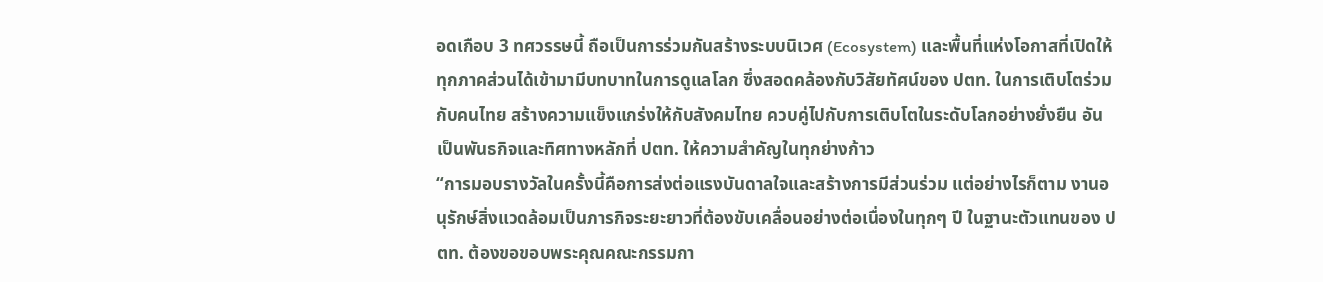อดเกือบ 3 ทศวรรษนี้ ถือเป็นการร่วมกันสร้างระบบนิเวศ (Ecosystem) และพื้นที่แห่งโอกาสที่เปิดให้ทุกภาคส่วนได้เข้ามามีบทบาทในการดูแลโลก ซึ่งสอดคล้องกับวิสัยทัศน์ของ ปตท. ในการเติบโตร่วมกับคนไทย สร้างความแข็งแกร่งให้กับสังคมไทย ควบคู่ไปกับการเติบโตในระดับโลกอย่างยั่งยืน อันเป็นพันธกิจและทิศทางหลักที่ ปตท. ให้ความสำคัญในทุกย่างก้าว
“การมอบรางวัลในครั้งนี้คือการส่งต่อแรงบันดาลใจและสร้างการมีส่วนร่วม แต่อย่างไรก็ตาม งานอนุรักษ์สิ่งแวดล้อมเป็นภารกิจระยะยาวที่ต้องขับเคลื่อนอย่างต่อเนื่องในทุกๆ ปี ในฐานะตัวแทนของ ปตท. ต้องขอขอบพระคุณคณะกรรมกา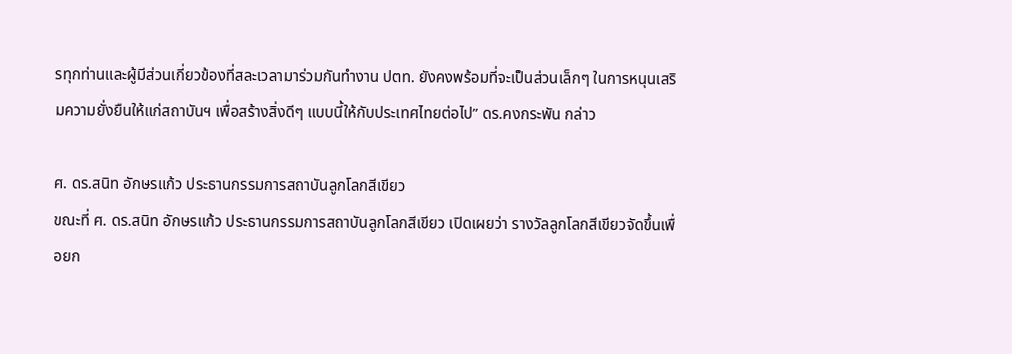รทุกท่านและผู้มีส่วนเกี่ยวข้องที่สละเวลามาร่วมกันทำงาน ปตท. ยังคงพร้อมที่จะเป็นส่วนเล็กๆ ในการหนุนเสริมความยั่งยืนให้แก่สถาบันฯ เพื่อสร้างสิ่งดีๆ แบบนี้ให้กับประเทศไทยต่อไป” ดร.คงกระพัน กล่าว

ศ. ดร.สนิท อักษรแก้ว ประธานกรรมการสถาบันลูกโลกสีเขียว
ขณะที่ ศ. ดร.สนิท อักษรแก้ว ประธานกรรมการสถาบันลูกโลกสีเขียว เปิดเผยว่า รางวัลลูกโลกสีเขียวจัดขึ้นเพื่อยก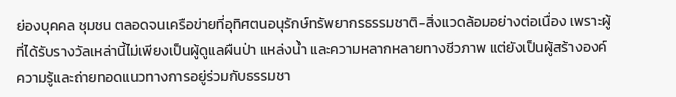ย่องบุคคล ชุมชน ตลอดจนเครือข่ายที่อุทิศตนอนุรักษ์ทรัพยากรธรรมชาติ-สิ่งแวดล้อมอย่างต่อเนื่อง เพราะผู้ที่ได้รับรางวัลเหล่านี้ไม่เพียงเป็นผู้ดูแลผืนป่า แหล่งน้ำ และความหลากหลายทางชีวภาพ แต่ยังเป็นผู้สร้างองค์ความรู้และถ่ายทอดแนวทางการอยู่ร่วมกับธรรมชา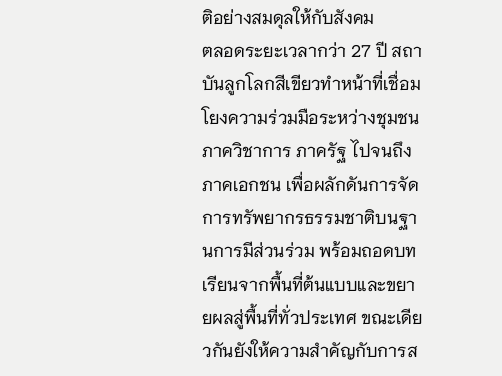ติอย่างสมดุลให้กับสังคม
ตลอดระยะเวลากว่า 27 ปี สถาบันลูกโลกสีเขียวทำหน้าที่เชื่อมโยงความร่วมมือระหว่างชุมชน ภาควิชาการ ภาครัฐ ไปจนถึงภาคเอกชน เพื่อผลักดันการจัดการทรัพยากรธรรมชาติบนฐานการมีส่วนร่วม พร้อมถอดบทเรียนจากพื้นที่ต้นแบบและขยายผลสู่พื้นที่ทั่วประเทศ ขณะเดียวกันยังให้ความสำคัญกับการส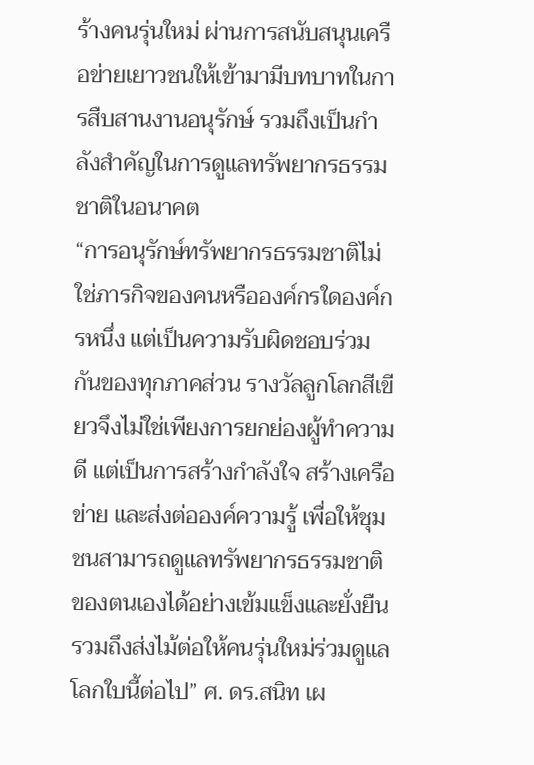ร้างคนรุ่นใหม่ ผ่านการสนับสนุนเครือข่ายเยาวชนให้เข้ามามีบทบาทในการสืบสานงานอนุรักษ์ รวมถึงเป็นกำลังสำคัญในการดูแลทรัพยากรธรรมชาติในอนาคต
“การอนุรักษ์ทรัพยากรธรรมชาติไม่ใช่ภารกิจของคนหรือองค์กรใดองค์กรหนึ่ง แต่เป็นความรับผิดชอบร่วมกันของทุกภาคส่วน รางวัลลูกโลกสีเขียวจึงไม่ใช่เพียงการยกย่องผู้ทำความดี แต่เป็นการสร้างกำลังใจ สร้างเครือข่าย และส่งต่อองค์ความรู้ เพื่อให้ชุมชนสามารถดูแลทรัพยากรธรรมชาติของตนเองได้อย่างเข้มแข็งและยั่งยืน รวมถึงส่งไม้ต่อให้คนรุ่นใหม่ร่วมดูแลโลกใบนี้ต่อไป” ศ. ดร.สนิท เผ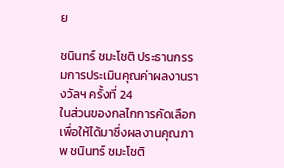ย

ชนินทร์ ชมะโชติ ประธานกรรมการประเมินคุณค่าผลงานรางวัลฯ ครั้งที่ 24
ในส่วนของกลไกการคัดเลือกเพื่อให้ได้มาซึ่งผลงานคุณภาพ ชนินทร์ ชมะโชติ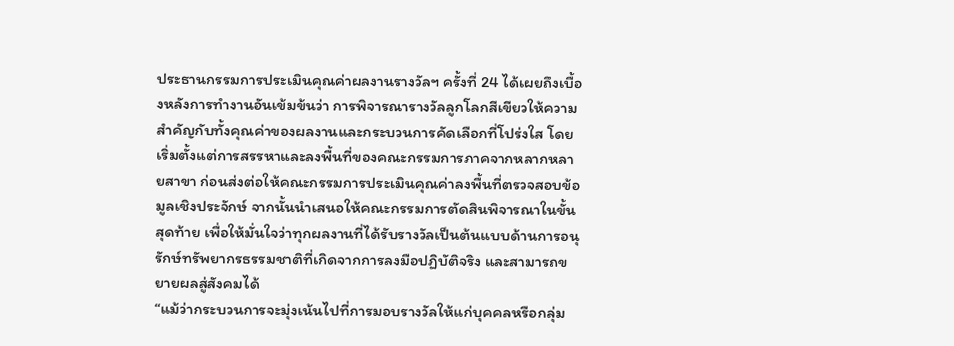ประธานกรรมการประเมินคุณค่าผลงานรางวัลฯ ครั้งที่ 24 ได้เผยถึงเบื้องหลังการทำงานอันเข้มข้นว่า การพิจารณารางวัลลูกโลกสีเขียวให้ความสำคัญกับทั้งคุณค่าของผลงานและกระบวนการคัดเลือกที่โปร่งใส โดยเริ่มตั้งแต่การสรรหาและลงพื้นที่ของคณะกรรมการภาคจากหลากหลายสาขา ก่อนส่งต่อให้คณะกรรมการประเมินคุณค่าลงพื้นที่ตรวจสอบข้อมูลเชิงประจักษ์ จากนั้นนำเสนอให้คณะกรรมการตัดสินพิจารณาในขั้นสุดท้าย เพื่อให้มั่นใจว่าทุกผลงานที่ได้รับรางวัลเป็นต้นแบบด้านการอนุรักษ์ทรัพยากรธรรมชาติที่เกิดจากการลงมือปฏิบัติจริง และสามารถขยายผลสู่สังคมได้
“แม้ว่ากระบวนการจะมุ่งเน้นไปที่การมอบรางวัลให้แก่บุคคลหรือกลุ่ม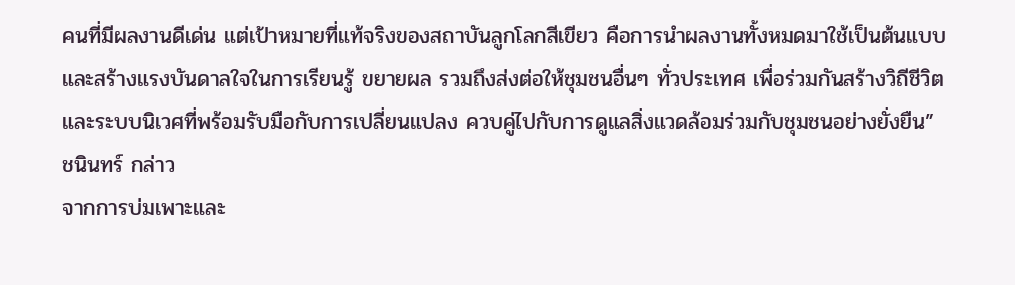คนที่มีผลงานดีเด่น แต่เป้าหมายที่แท้จริงของสถาบันลูกโลกสีเขียว คือการนำผลงานทั้งหมดมาใช้เป็นต้นแบบ และสร้างแรงบันดาลใจในการเรียนรู้ ขยายผล รวมถึงส่งต่อให้ชุมชนอื่นๆ ทั่วประเทศ เพื่อร่วมกันสร้างวิถีชีวิตและระบบนิเวศที่พร้อมรับมือกับการเปลี่ยนแปลง ควบคู่ไปกับการดูแลสิ่งแวดล้อมร่วมกับชุมชนอย่างยั่งยืน” ชนินทร์ กล่าว
จากการบ่มเพาะและ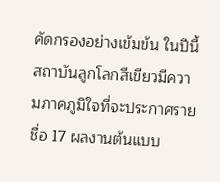คัดกรองอย่างเข้มข้น ในปีนี้สถาบันลูกโลกสีเขียวมีความภาคภูมิใจที่จะประกาศรายชื่อ 17 ผลงานต้นแบบ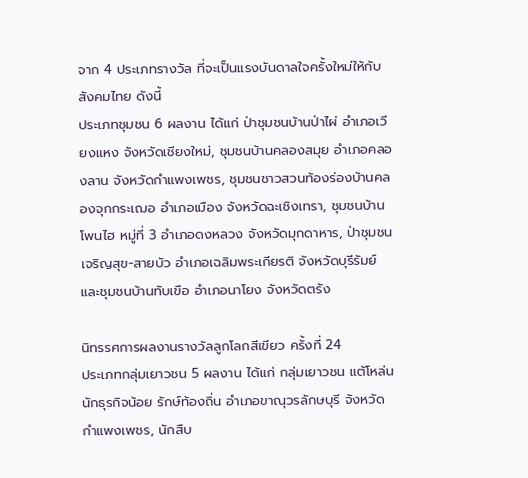จาก 4 ประเภทรางวัล ที่จะเป็นแรงบันดาลใจครั้งใหม่ให้กับสังคมไทย ดังนี้
ประเภทชุมชน 6 ผลงาน ได้แก่ ป่าชุมชนบ้านป่าไผ่ อำเภอเวียงแหง จังหวัดเชียงใหม่, ชุมชนบ้านคลองสมุย อำเภอคลองลาน จังหวัดกำแพงเพชร, ชุมชนชาวสวนท้องร่องบ้านคลองจุกกระเฌอ อำเภอเมือง จังหวัดฉะเชิงเทรา, ชุมชนบ้านโพนไฮ หมู่ที่ 3 อำเภอดงหลวง จังหวัดมุกดาหาร, ป่าชุมชนเจริญสุข-สายบัว อำเภอเฉลิมพระเกียรติ จังหวัดบุรีรัมย์ และชุมชนบ้านทับเขือ อำเภอนาโยง จังหวัดตรัง

นิทรรศการผลงานรางวัลลูกโลกสีเขียว ครั้งที่ 24
ประเภทกลุ่มเยาวชน 5 ผลงาน ได้แก่ กลุ่มเยาวชน แต้โหล่น นักธุรกิจน้อย รักษ์ท้องถิ่น อำเภอขาณุวรลักษบุรี จังหวัดกำแพงเพชร, นักสืบ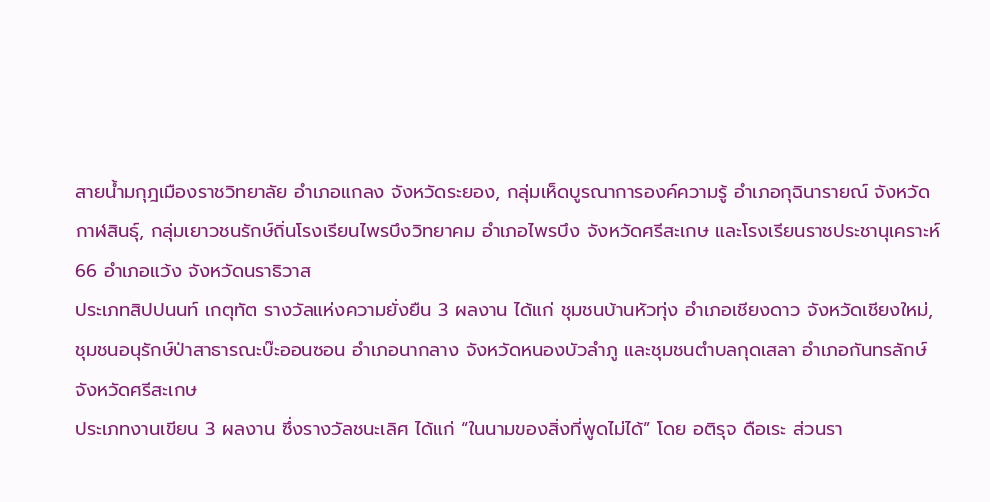สายน้ำมกุฎเมืองราชวิทยาลัย อำเภอแกลง จังหวัดระยอง, กลุ่มเห็ดบูรณาการองค์ความรู้ อำเภอกุฉินารายณ์ จังหวัดกาฬสินธุ์, กลุ่มเยาวชนรักษ์ถิ่นโรงเรียนไพรบึงวิทยาคม อำเภอไพรบึง จังหวัดศรีสะเกษ และโรงเรียนราชประชานุเคราะห์ 66 อำเภอแว้ง จังหวัดนราธิวาส
ประเภทสิปปนนท์ เกตุทัต รางวัลแห่งความยั่งยืน 3 ผลงาน ได้แก่ ชุมชนบ้านหัวทุ่ง อำเภอเชียงดาว จังหวัดเชียงใหม่, ชุมชนอนุรักษ์ป่าสาธารณะบ๊ะออนซอน อำเภอนากลาง จังหวัดหนองบัวลำภู และชุมชนตำบลกุดเสลา อำเภอกันทรลักษ์ จังหวัดศรีสะเกษ
ประเภทงานเขียน 3 ผลงาน ซึ่งรางวัลชนะเลิศ ได้แก่ “ในนามของสิ่งที่พูดไม่ได้” โดย อติรุจ ดือเระ ส่วนรา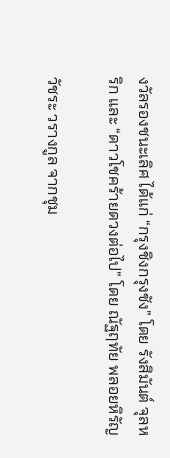งวัลรองชนะเลิศ ได้แก่ “กรุงชิงกรุงชัง” โดย รังสิมันต์ จุลหริก และ “ดาวโชคร้ายดวงต่อไป” โดย ณัฐฤทัย พลอยหิรัญ

วัชระ วรางกูล จากชุม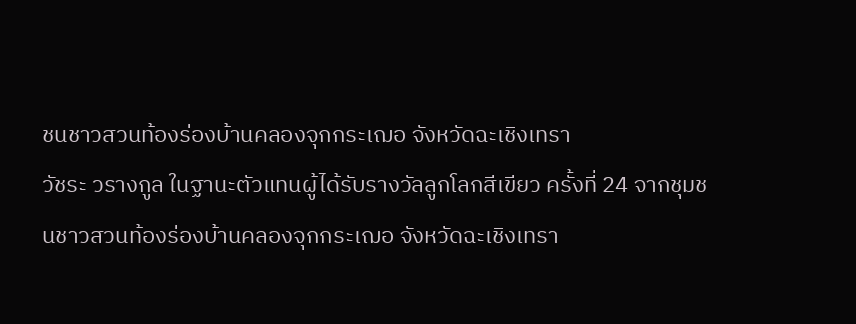ชนชาวสวนท้องร่องบ้านคลองจุกกระเฌอ จังหวัดฉะเชิงเทรา
วัชระ วรางกูล ในฐานะตัวแทนผู้ได้รับรางวัลลูกโลกสีเขียว ครั้งที่ 24 จากชุมชนชาวสวนท้องร่องบ้านคลองจุกกระเฌอ จังหวัดฉะเชิงเทรา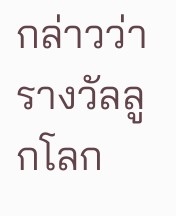กล่าวว่า รางวัลลูกโลก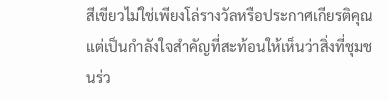สีเขียวไม่ใช่เพียงโล่รางวัลหรือประกาศเกียรติคุณ แต่เป็นกำลังใจสำคัญที่สะท้อนให้เห็นว่าสิ่งที่ชุมชนร่ว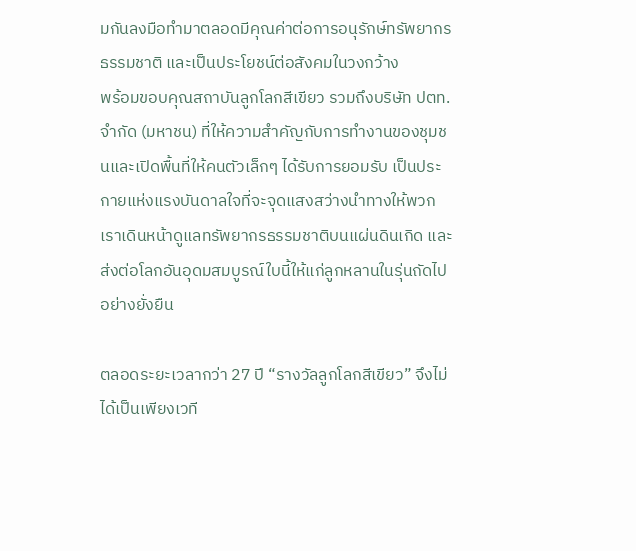มกันลงมือทำมาตลอดมีคุณค่าต่อการอนุรักษ์ทรัพยากรธรรมชาติ และเป็นประโยชน์ต่อสังคมในวงกว้าง
พร้อมขอบคุณสถาบันลูกโลกสีเขียว รวมถึงบริษัท ปตท. จำกัด (มหาชน) ที่ให้ความสำคัญกับการทำงานของชุมชนและเปิดพื้นที่ให้คนตัวเล็กๆ ได้รับการยอมรับ เป็นประกายแห่งแรงบันดาลใจที่จะจุดแสงสว่างนำทางให้พวกเราเดินหน้าดูแลทรัพยากรธรรมชาติบนแผ่นดินเกิด และส่งต่อโลกอันอุดมสมบูรณ์ใบนี้ให้แก่ลูกหลานในรุ่นถัดไปอย่างยั่งยืน

ตลอดระยะเวลากว่า 27 ปี “รางวัลลูกโลกสีเขียว” จึงไม่ได้เป็นเพียงเวที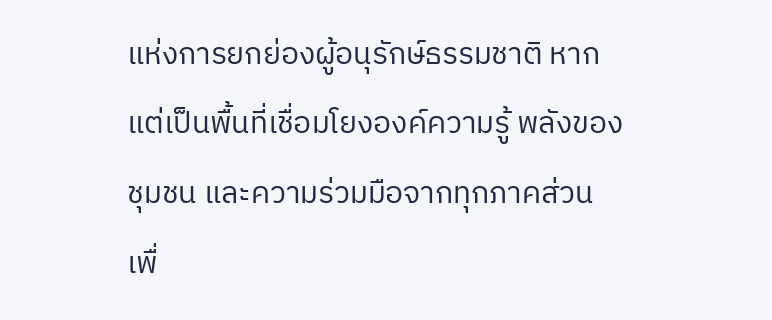แห่งการยกย่องผู้อนุรักษ์ธรรมชาติ หากแต่เป็นพื้นที่เชื่อมโยงองค์ความรู้ พลังของชุมชน และความร่วมมือจากทุกภาคส่วน เพื่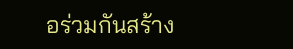อร่วมกันสร้าง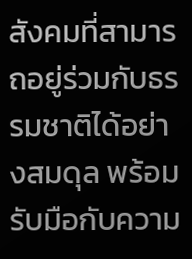สังคมที่สามารถอยู่ร่วมกับธรรมชาติได้อย่างสมดุล พร้อมรับมือกับความ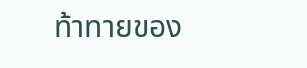ท้าทายของ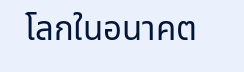โลกในอนาคต